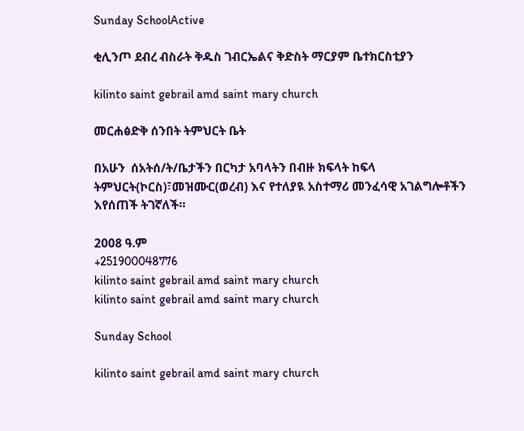Sunday SchoolActive

ቂሊንጦ ደብረ ብስራት ቅዱስ ገብርኤልና ቅድስት ማርያም ቤተክርስቲያን

kilinto saint gebrail amd saint mary church

መርሐፅድቅ ሰንበት ትምህርት ቤት

በአሁን  ሰአትሰ/ት/ቤታችን በርካታ አባላትን በብዙ ክፍላት ከፍላ ትምህርት(ኮርስ)፣መዝሙር(ወረብ) እና የተለያዪ አስተማሪ መንፈሳዊ አገልግሎቶችን እየሰጠች ትገኛለች።

2008 ዓ.ም
+251900048776
kilinto saint gebrail amd saint mary church
kilinto saint gebrail amd saint mary church

Sunday School

kilinto saint gebrail amd saint mary church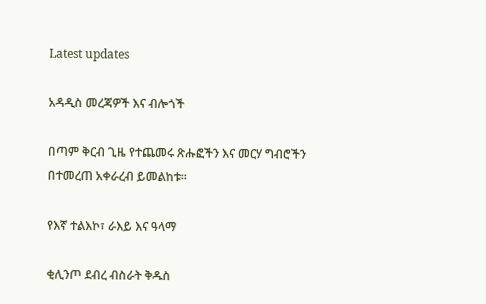Latest updates

አዳዲስ መረጃዎች እና ብሎጎች

በጣም ቅርብ ጊዜ የተጨመሩ ጽሑፎችን እና መርሃ ግብሮችን በተመረጠ አቀራረብ ይመልከቱ።

የእኛ ተልእኮ፣ ራእይ እና ዓላማ

ቂሊንጦ ደብረ ብስራት ቅዱስ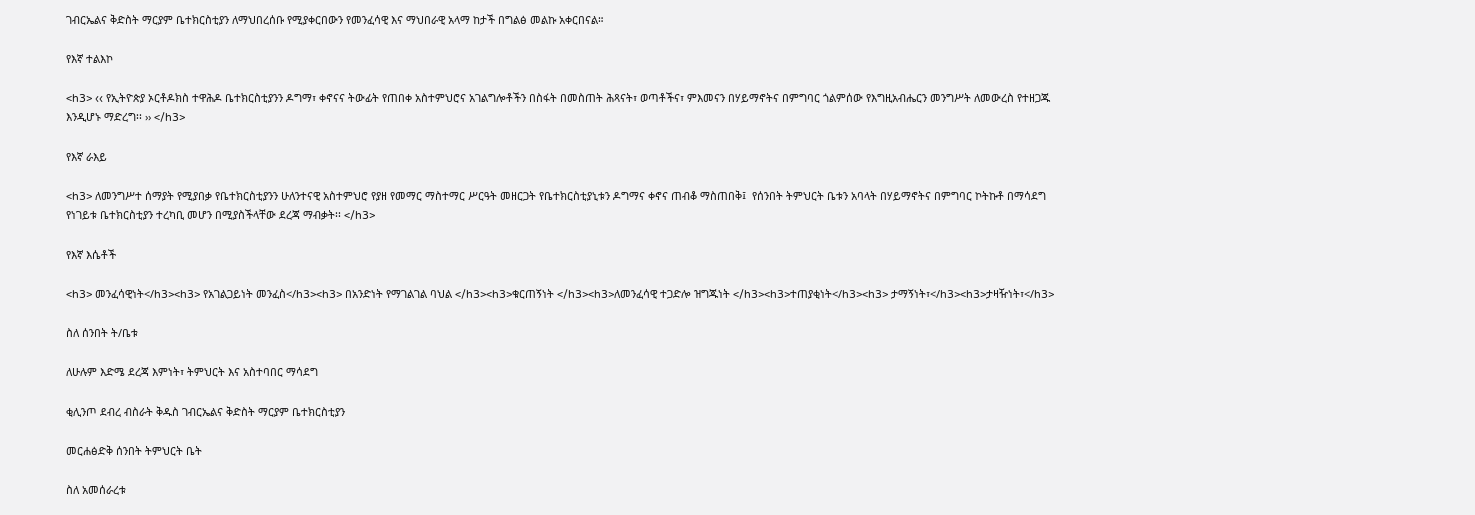ገብርኤልና ቅድስት ማርያም ቤተክርስቲያን ለማህበረሰቡ የሚያቀርበውን የመንፈሳዊ እና ማህበራዊ አላማ ከታች በግልፅ መልኩ አቀርበናል።

የእኛ ተልእኮ

<h3> ‹‹ የኢትዮጵያ ኦርቶዶክስ ተዋሕዶ ቤተክርስቲያንን ዶግማ፣ ቀኖናና ትውፊት የጠበቀ አስተምህሮና አገልግሎቶችን በስፋት በመስጠት ሕጻናት፣ ወጣቶችና፣ ምእመናን በሃይማኖትና በምግባር ጎልምሰው የእግዚአብሔርን መንግሥት ለመውረስ የተዘጋጁ እንዲሆኑ ማድረግ፡፡ ›› </h3>

የእኛ ራእይ

<h3> ለመንግሥተ ሰማያት የሚያበቃ የቤተክርስቲያንን ሁለንተናዊ አስተምህሮ የያዘ የመማር ማስተማር ሥርዓት መዘርጋት የቤተክርስቲያኒቱን ዶግማና ቀኖና ጠብቆ ማስጠበቅ፤  የሰንበት ትምህርት ቤቱን አባላት በሃይማኖትና በምግባር ኮትኩቶ በማሳደግ የነገይቱ ቤተክርስቲያን ተረካቢ መሆን በሚያስችላቸው ደረጃ ማብቃት፡፡ </h3>

የእኛ እሴቶች

<h3> መንፈሳዊነት</h3><h3> የአገልጋይነት መንፈስ</h3><h3> በአንድነት የማገልገል ባህል </h3><h3>ቁርጠኝነት </h3><h3>ለመንፈሳዊ ተጋድሎ ዝግጁነት </h3><h3>ተጠያቂነት</h3><h3> ታማኝነት፣</h3><h3>ታዛዥነት፣</h3>

ስለ ሰንበት ት/ቤቱ

ለሁሉም እድሜ ደረጃ እምነት፣ ትምህርት እና አስተባበር ማሳደግ

ቂሊንጦ ደብረ ብስራት ቅዱስ ገብርኤልና ቅድስት ማርያም ቤተክርስቲያን

መርሐፅድቅ ሰንበት ትምህርት ቤት

ስለ አመሰራረቱ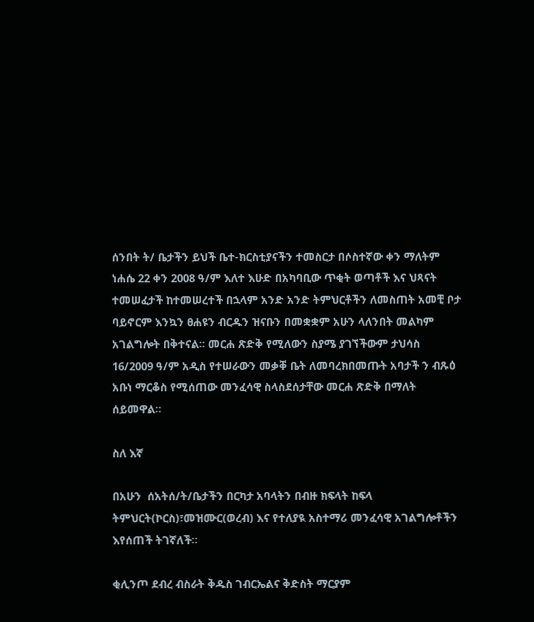ሰንበት ት/ ቤታችን ይህች ቤተ-ክርስቲያናችን ተመስርታ በሶስተኛው ቀን ማለትም ነሐሴ 22 ቀን 2008 ዓ/ም እለተ እሁድ በአካባቢው ጥቂት ወጣቶች እና ህጻናት ተመሠፈታች ከተመሠረተች በኋላም አንድ አንድ ትምህርቶችን ለመስጠት አመቺ ቦታ ባይኖርም እንኳን ፀሐዩን ብርዱን ዝናቡን በመቋቋም አሁን ላለንበት መልካም አገልግሎት በቅተናል፡፡ መርሐ ጽድቅ የሚለውን ስያሜ ያገኘችውም ታህሳስ 16/2009 ዓ/ም አዲስ የተሠራውን መቃቐ ቤት ለመባረክበመጡት አባታች ን ብጹዕ አቡነ ማርቆስ የሚሰጠው መንፈሳዊ ስላስደሰታቸው መርሐ ጽድቅ በማለት ሰይመዋል።

ስለ እኛ

በአሁን  ሰአትሰ/ት/ቤታችን በርካታ አባላትን በብዙ ክፍላት ከፍላ ትምህርት(ኮርስ)፣መዝሙር(ወረብ) እና የተለያዪ አስተማሪ መንፈሳዊ አገልግሎቶችን እየሰጠች ትገኛለች።

ቂሊንጦ ደብረ ብስራት ቅዱስ ገብርኤልና ቅድስት ማርያም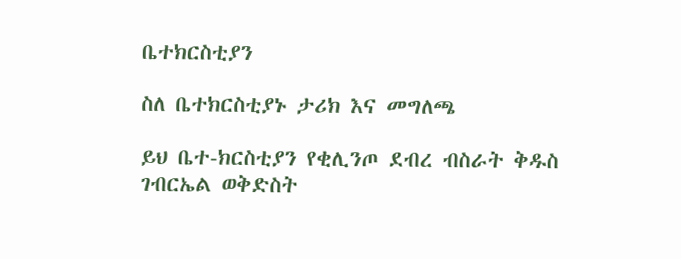ቤተክርስቲያን

ስለ ቤተክርስቲያኑ ታሪክ እና መግለጫ

ይህ ቤተ-ክርስቲያን የቂሊንጦ ደብረ ብስራት ቅዱስ ገብርኤል ወቅድስት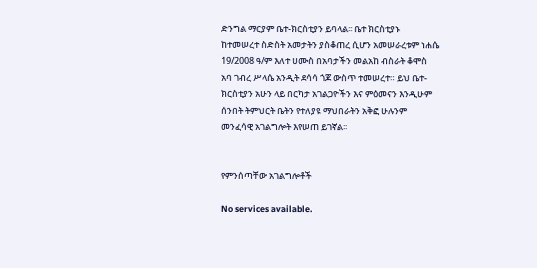ድንግል ማርያም ቤተ-ክርስቲያን ይባላል፡፡ ቤተ ክርስቲያኑ ከተመሠረተ ስድስት አመታትን ያስቆጠረ ሲሆን አመሠራረቱም ነሐሴ 19/2008 ዓ/ም እለተ ሀሙስ በአባታችን መልአከ ብስራት ቆሞስ አባ ገብረ ሥላሴ አንዲት ደሳሳ ጎጆ ውስጥ ተመሠረተ። ይህ ቤተ-ክርስቲያን አሁን ላይ በርካታ አገልጋዮችን እና ምዕመናን እንዲሁም ሰንበት ትምህርት ቤትን የተለያዩ ማህበራትን አቅፎ ሁሉንም መንፈሳዊ አገልግሎት እየሠጠ ይገኛል፡፡


የምንሰጣቸው አገልግሎቶች

No services available.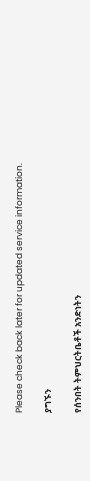Please check back later for updated service information.

ያግኙን

የሰንበት ትምህርትቤቶች አንድነትን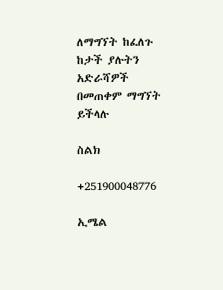ለማግኘት ከፈለጉ ከታች ያሉትን አድራሻዎች በመጠቀም ማግኘት ይችላሉ

ስልክ

+251900048776

ኢሜል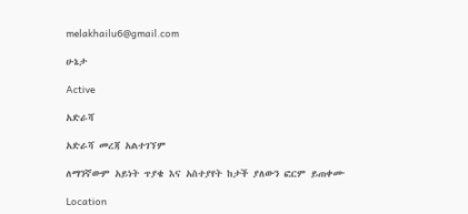melakhailu6@gmail.com

ሁኔታ

Active

አድራሻ

አድራሻ መረጃ አልተገኘም

ለማንኛውም አይነት ጥያቄ እና አስተያየት ከታች ያለውን ፎርም ይጠቀሙ

Location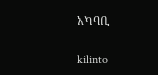አካባቢ

kilinto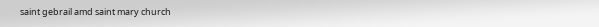saint gebrail amd saint mary church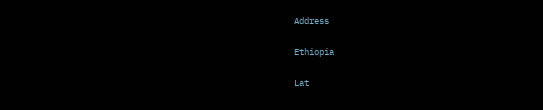Address

Ethiopia

Lat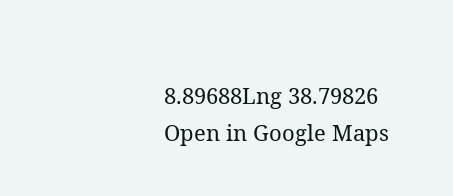8.89688Lng 38.79826
Open in Google Maps